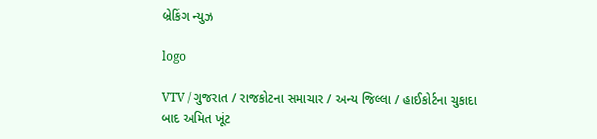બ્રેકિંગ ન્યુઝ

logo

VTV / ગુજરાત / રાજકોટના સમાચાર / અન્ય જિલ્લા / હાઈકોર્ટના ચુકાદા બાદ અમિત ખૂંટ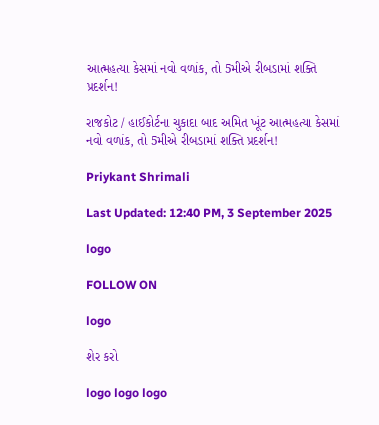આત્મહત્યા કેસમાં નવો વળાંક, તો 5મીએ રીબડામાં શક્તિ પ્રદર્શન!

રાજકોટ / હાઈકોર્ટના ચુકાદા બાદ અમિત ખૂંટ આત્મહત્યા કેસમાં નવો વળાંક, તો 5મીએ રીબડામાં શક્તિ પ્રદર્શન!

Priykant Shrimali

Last Updated: 12:40 PM, 3 September 2025

logo

FOLLOW ON

logo

શેર કરો

logo logo logo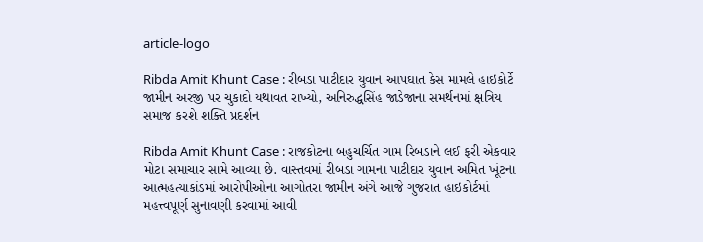article-logo

Ribda Amit Khunt Case : રીબડા પાટીદાર યુવાન આપઘાત કેસ મામલે હાઇકોર્ટે જામીન અરજી પર ચુકાદો યથાવત રાખ્યો, અનિરુદ્ધસિંહ જાડેજાના સમર્થનમાં ક્ષત્રિય સમાજ કરશે શક્તિ પ્રદર્શન

Ribda Amit Khunt Case : રાજકોટના બહુચર્ચિત ગામ રિબડાને લઈ ફરી એકવાર મોટા સમાચાર સામે આવ્યા છે. વાસ્તવમાં રીબડા ગામના પાટીદાર યુવાન અમિત ખૂંટના આત્મહત્યાકાંડમાં આરોપીઓના આગોતરા જામીન અંગે આજે ગુજરાત હાઇકોર્ટમાં મહત્ત્વપૂર્ણ સુનાવણી કરવામાં આવી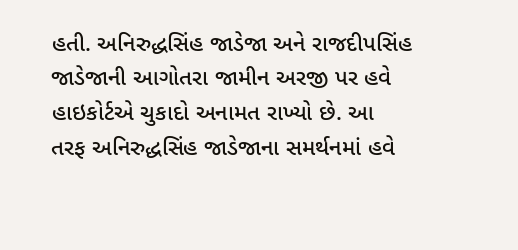હતી. અનિરુદ્ધસિંહ જાડેજા અને રાજદીપસિંહ જાડેજાની આગોતરા જામીન અરજી પર હવે હાઇકોર્ટએ ચુકાદો અનામત રાખ્યો છે. આ તરફ અનિરુદ્ધસિંહ જાડેજાના સમર્થનમાં હવે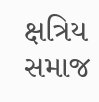ક્ષત્રિય સમાજ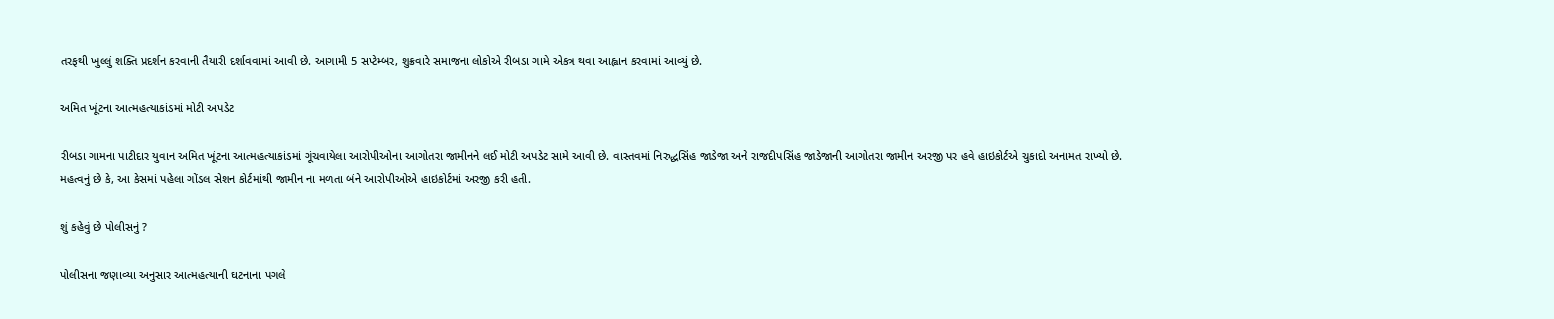તરફથી ખુલ્લું શક્તિ પ્રદર્શન કરવાની તૈયારી દર્શાવવામાં આવી છે. આગામી 5 સપ્ટેમ્બર, શુક્રવારે સમાજના લોકોએ રીબડા ગામે એકત્ર થવા આહ્વાન કરવામાં આવ્યું છે.

અમિત ખૂંટના આત્મહત્યાકાંડમાં મોટી અપડેટ

રીબડા ગામના પાટીદાર યુવાન અમિત ખૂંટના આત્મહત્યાકાંડમાં ગૂંચવાયેલા આરોપીઓના આગોતરા જામીનને લઈ મોટી અપડેટ સામે આવી છે. વાસ્તવમાં નિરુદ્ધસિંહ જાડેજા અને રાજદીપસિંહ જાડેજાની આગોતરા જામીન અરજી પર હવે હાઇકોર્ટએ ચુકાદો અનામત રાખ્યો છે. મહત્વનું છે કે, આ કેસમાં પહેલા ગોંડલ સેશન કોર્ટમાંથી જામીન ના મળતા બંને આરોપીઓએ હાઇકોર્ટમાં અરજી કરી હતી.

શું કહેવું છે પોલીસનું ?

પોલીસના જણાવ્યા અનુસાર આત્મહત્યાની ઘટનાના પગલે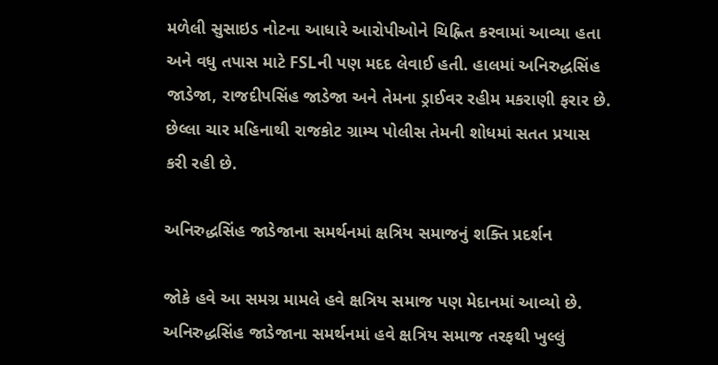મળેલી સુસાઇડ નોટના આધારે આરોપીઓને ચિહ્નિત કરવામાં આવ્યા હતા અને વધુ તપાસ માટે FSLની પણ મદદ લેવાઈ હતી. હાલમાં અનિરુદ્ધસિંહ જાડેજા, રાજદીપસિંહ જાડેજા અને તેમના ડ્રાઈવર રહીમ મકરાણી ફરાર છે. છેલ્લા ચાર મહિનાથી રાજકોટ ગ્રામ્ય પોલીસ તેમની શોધમાં સતત પ્રયાસ કરી રહી છે.

અનિરુદ્ધસિંહ જાડેજાના સમર્થનમાં ક્ષત્રિય સમાજનું શક્તિ પ્રદર્શન

જોકે હવે આ સમગ્ર મામલે હવે ક્ષત્રિય સમાજ પણ મેદાનમાં આવ્યો છે. અનિરુદ્ધસિંહ જાડેજાના સમર્થનમાં હવે ક્ષત્રિય સમાજ તરફથી ખુલ્લું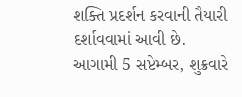શક્તિ પ્રદર્શન કરવાની તૈયારી દર્શાવવામાં આવી છે. આગામી 5 સપ્ટેમ્બર, શુક્રવારે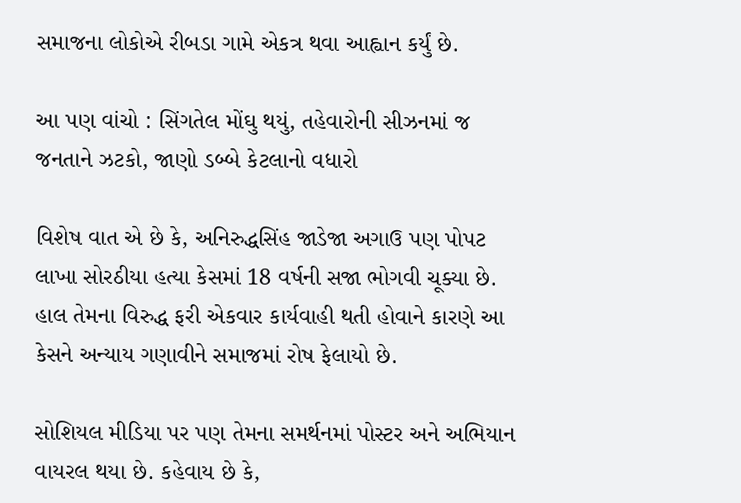સમાજના લોકોએ રીબડા ગામે એકત્ર થવા આહ્વાન કર્યું છે.

આ પણ વાંચો : સિંગતેલ મોંઘુ થયું, તહેવારોની સીઝનમાં જ જનતાને ઝટકો, જાણો ડબ્બે કેટલાનો વધારો

વિશેષ વાત એ છે કે, અનિરુદ્ધસિંહ જાડેજા અગાઉ પણ પોપટ લાખા સોરઠીયા હત્યા કેસમાં 18 વર્ષની સજા ભોગવી ચૂક્યા છે. હાલ તેમના વિરુદ્ધ ફરી એકવાર કાર્યવાહી થતી હોવાને કારણે આ કેસને અન્યાય ગણાવીને સમાજમાં રોષ ફેલાયો છે.

સોશિયલ મીડિયા પર પણ તેમના સમર્થનમાં પોસ્ટર અને અભિયાન વાયરલ થયા છે. કહેવાય છે કે,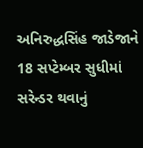અનિરુદ્ધસિંહ જાડેજાને 18 સપ્ટેમ્બર સુધીમાં સરેન્ડર થવાનું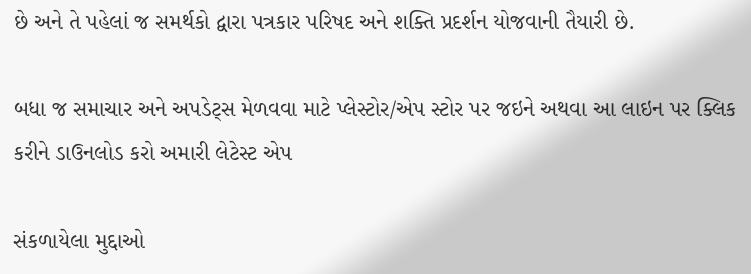છે અને તે પહેલાં જ સમર્થકો દ્વારા પત્રકાર પરિષદ અને શક્તિ પ્રદર્શન યોજવાની તૈયારી છે.

બધા જ સમાચાર અને અપડેટ્સ મેળવવા માટે પ્લેસ્ટોર/એપ સ્ટોર પર જઇને અથવા આ લાઇન પર ક્લિક કરીને ડાઉનલોડ કરો અમારી લેટેસ્ટ એપ

સંકળાયેલા મુદ્દાઓ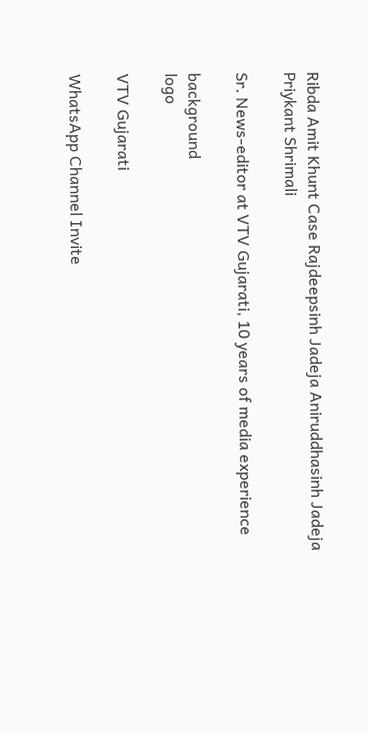Ribda Amit Khunt Case Rajdeepsinh Jadeja Aniruddhasinh Jadeja
Priykant Shrimali

Sr. News-editor at VTV Gujarati, 10 years of media experience

background
logo

VTV Gujarati

WhatsApp Channel Invite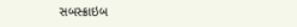સબસ્ક્રાઇબ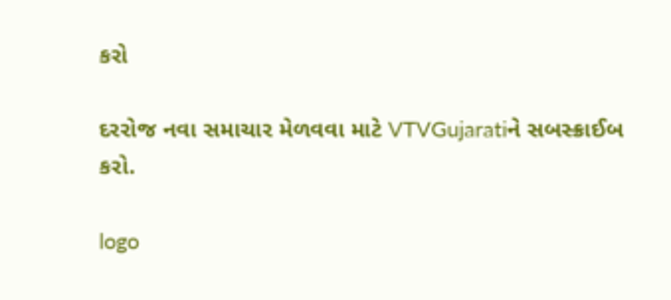કરો

દરરોજ નવા સમાચાર મેળવવા માટે VTVGujaratiને સબસ્ક્રાઈબ કરો.

logo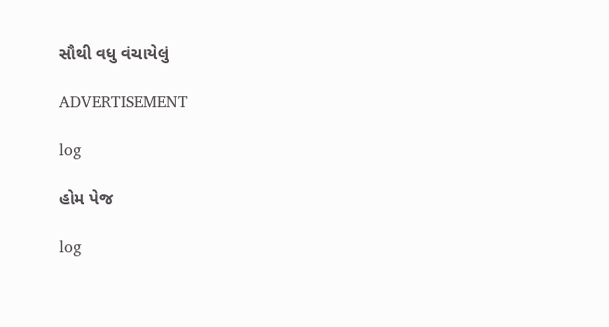સૌથી વધુ વંચાયેલું

ADVERTISEMENT

log

હોમ પેજ

log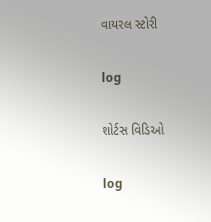વાયરલ સ્ટોરી

log

શોર્ટસ વિડિઓ

log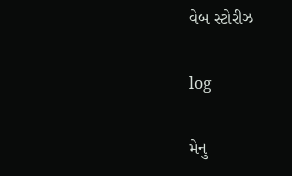વેબ સ્ટોરીઝ

log

મેનુ